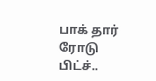பாக் தார் ரோடு பிட்ச்..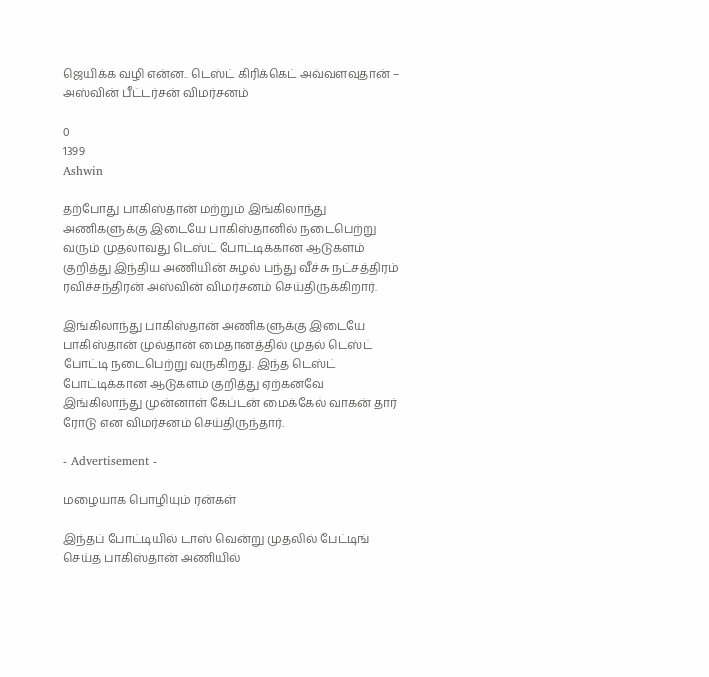ஜெயிக்க வழி என்ன.. டெஸ்ட் கிரிக்கெட் அவ்வளவுதான் – அஸ்வின் பீட்டர்சன் விமர்சனம்

0
1399
Ashwin

தற்போது பாகிஸ்தான் மற்றும் இங்கிலாந்து அணிகளுக்கு இடையே பாகிஸ்தானில் நடைபெற்று வரும் முதலாவது டெஸ்ட் போட்டிக்கான ஆடுகளம் குறித்து இந்திய அணியின் சுழல் பந்து வீச்சு நட்சத்திரம் ரவிச்சந்திரன் அஸ்வின் விமர்சனம் செய்திருக்கிறார்.

இங்கிலாந்து பாகிஸ்தான் அணிகளுக்கு இடையே பாகிஸ்தான் முல்தான் மைதானத்தில் முதல் டெஸ்ட் போட்டி நடைபெற்று வருகிறது. இந்த டெஸ்ட் போட்டிக்கான ஆடுகளம் குறித்து ஏற்கனவே இங்கிலாந்து முன்னாள் கேப்டன் மைக்கேல் வாகன் தார் ரோடு என விமர்சனம் செய்திருந்தார்.

- Advertisement -

மழையாக பொழியும் ரன்கள்

இந்தப் போட்டியில் டாஸ் வென்று முதலில் பேட்டிங் செய்த பாகிஸ்தான் அணியில்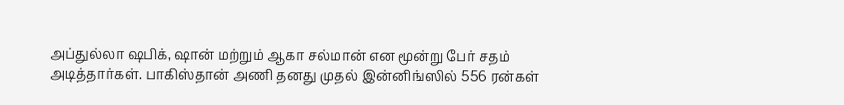அப்துல்லா ஷபிக், ஷான் மற்றும் ஆகா சல்மான் என மூன்று பேர் சதம் அடித்தார்கள். பாகிஸ்தான் அணி தனது முதல் இன்னிங்ஸில் 556 ரன்கள்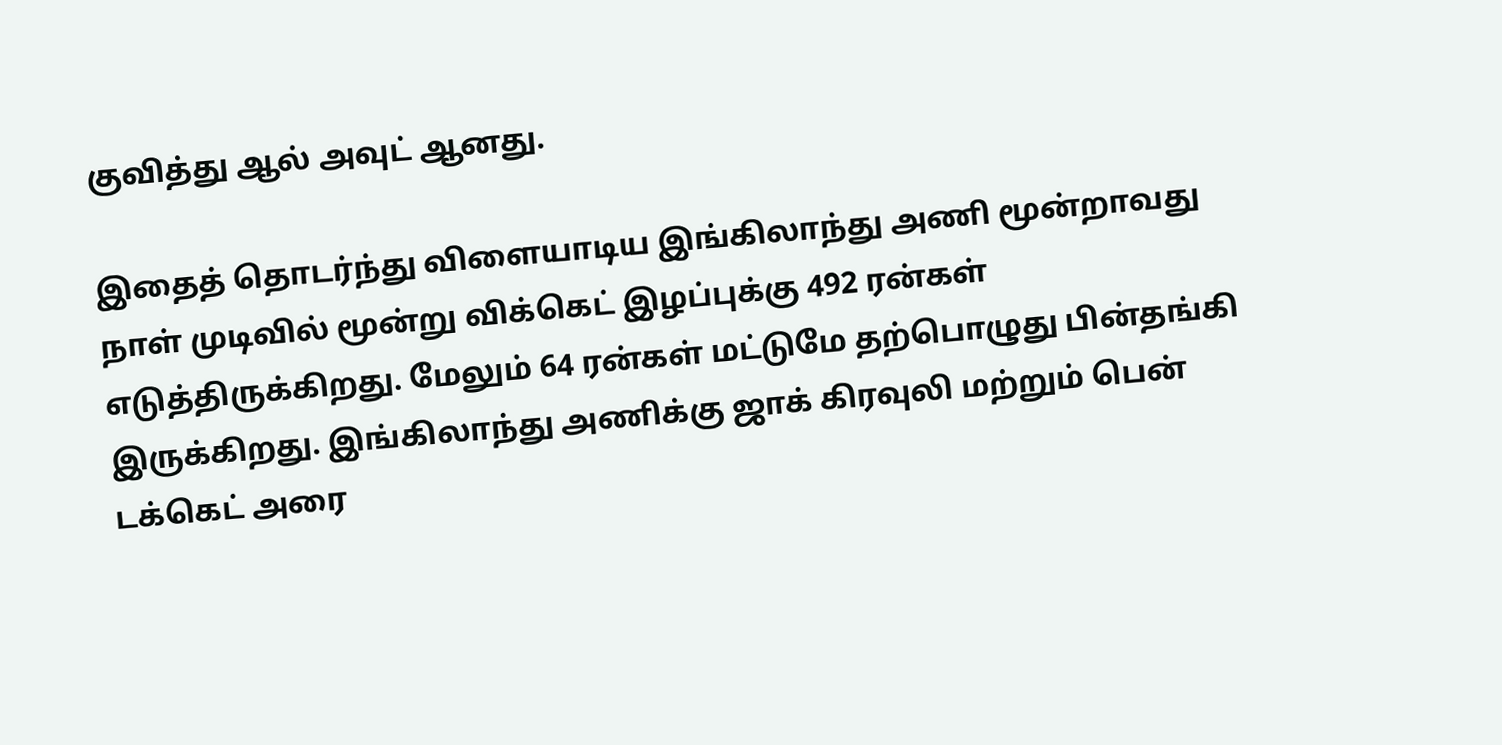குவித்து ஆல் அவுட் ஆனது.

இதைத் தொடர்ந்து விளையாடிய இங்கிலாந்து அணி மூன்றாவது நாள் முடிவில் மூன்று விக்கெட் இழப்புக்கு 492 ரன்கள் எடுத்திருக்கிறது. மேலும் 64 ரன்கள் மட்டுமே தற்பொழுது பின்தங்கி இருக்கிறது. இங்கிலாந்து அணிக்கு ஜாக் கிரவுலி மற்றும் பென் டக்கெட் அரை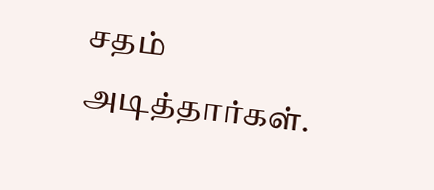சதம் அடித்தார்கள்.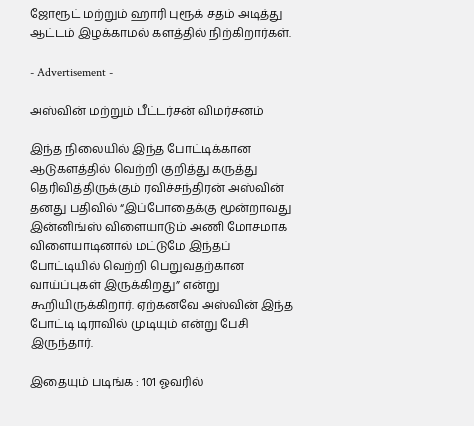ஜோரூட் மற்றும் ஹாரி புரூக் சதம் அடித்து ஆட்டம் இழக்காமல் களத்தில் நிற்கிறார்கள்.

- Advertisement -

அஸ்வின் மற்றும் பீட்டர்சன் விமர்சனம்

இந்த நிலையில் இந்த போட்டிக்கான ஆடுகளத்தில் வெற்றி குறித்து கருத்து தெரிவித்திருக்கும் ரவிச்சந்திரன் அஸ்வின் தனது பதிவில் “இப்போதைக்கு மூன்றாவது இன்னிங்ஸ் விளையாடும் அணி மோசமாக விளையாடினால் மட்டுமே இந்தப் போட்டியில் வெற்றி பெறுவதற்கான வாய்ப்புகள் இருக்கிறது” என்று கூறியிருக்கிறார். ஏற்கனவே அஸ்வின் இந்த போட்டி டிராவில் முடியும் என்று பேசி இருந்தார்.

இதையும் படிங்க : 101 ஓவரில்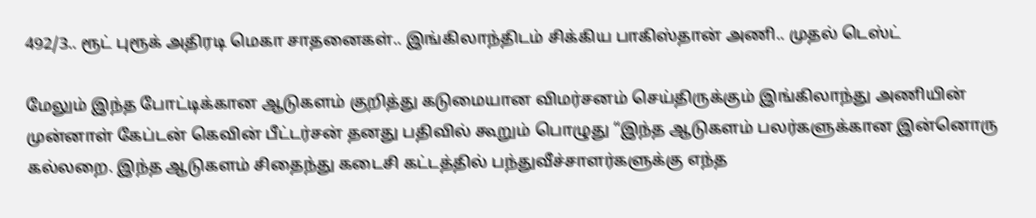492/3.. ரூட் புரூக் அதிரடி மெகா சாதனைகள்.. இங்கிலாந்திடம் சிக்கிய பாகிஸ்தான் அணி.. முதல் டெஸ்ட்

மேலும் இந்த போட்டிக்கான ஆடுகளம் குறித்து கடுமையான விமர்சனம் செய்திருக்கும் இங்கிலாந்து அணியின் முன்னாள் கேப்டன் கெவின் பீட்டர்சன் தனது பதிவில் கூறும் பொழுது “இந்த ஆடுகளம் பலர்களுக்கான இன்னொரு கல்லறை. இந்த ஆடுகளம் சிதைந்து கடைசி கட்டத்தில் பந்துவீச்சாளர்களுக்கு எந்த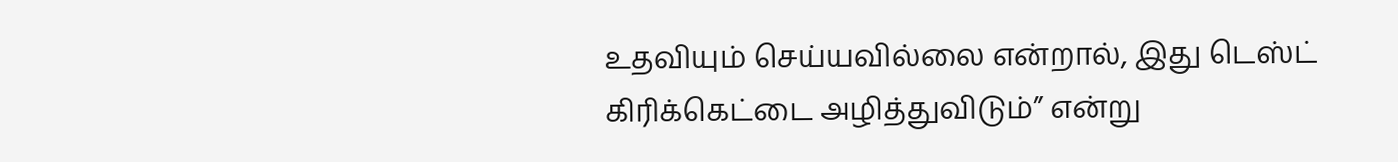உதவியும் செய்யவில்லை என்றால், இது டெஸ்ட் கிரிக்கெட்டை அழித்துவிடும்” என்று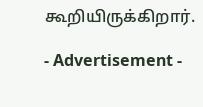கூறியிருக்கிறார்.

- Advertisement -